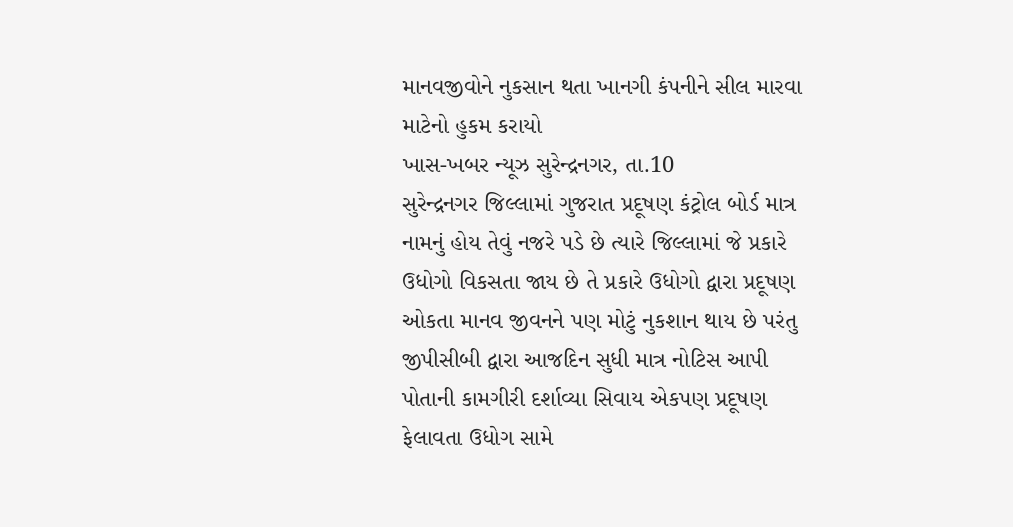માનવજીવોને નુકસાન થતા ખાનગી કંપનીને સીલ મારવા માટેનો હુકમ કરાયો
ખાસ-ખબર ન્યૂઝ સુરેન્દ્રનગર, તા.10
સુરેન્દ્રનગર જિલ્લામાં ગુજરાત પ્રદૂષણ કંટ્રોલ બોર્ડ માત્ર નામનું હોય તેવું નજરે પડે છે ત્યારે જિલ્લામાં જે પ્રકારે ઉધોગો વિકસતા જાય છે તે પ્રકારે ઉધોગો દ્વારા પ્રદૂષણ ઓકતા માનવ જીવનને પણ મોટું નુકશાન થાય છે પરંતુ જીપીસીબી દ્વારા આજદિન સુધી માત્ર નોટિસ આપી પોતાની કામગીરી દર્શાવ્યા સિવાય એકપણ પ્રદૂષણ ફેલાવતા ઉધોગ સામે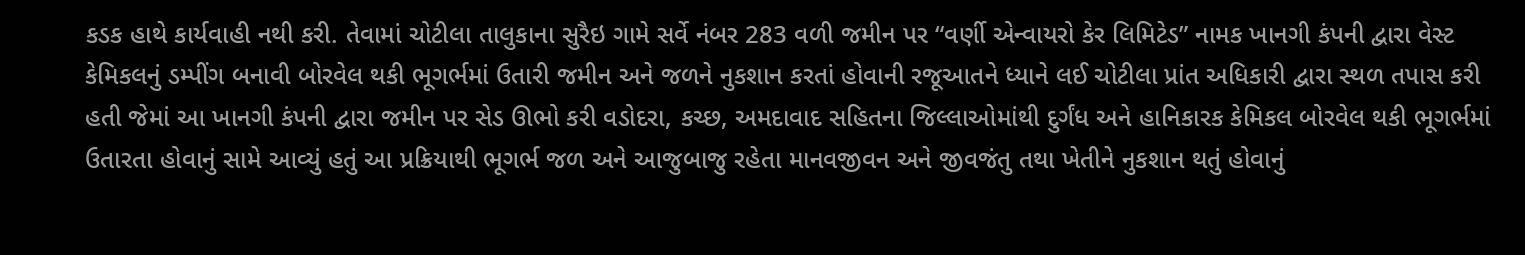કડક હાથે કાર્યવાહી નથી કરી. તેવામાં ચોટીલા તાલુકાના સુરૈઇ ગામે સર્વે નંબર 283 વળી જમીન પર “વર્ણી એન્વાયરો કેર લિમિટેડ” નામક ખાનગી કંપની દ્વારા વેસ્ટ કેમિકલનું ડમ્પીંગ બનાવી બોરવેલ થકી ભૂગર્ભમાં ઉતારી જમીન અને જળને નુકશાન કરતાં હોવાની રજૂઆતને ધ્યાને લઈ ચોટીલા પ્રાંત અધિકારી દ્વારા સ્થળ તપાસ કરી હતી જેમાં આ ખાનગી કંપની દ્વારા જમીન પર સેડ ઊભો કરી વડોદરા, કચ્છ, અમદાવાદ સહિતના જિલ્લાઓમાંથી દુર્ગંધ અને હાનિકારક કેમિકલ બોરવેલ થકી ભૂગર્ભમાં ઉતારતા હોવાનું સામે આવ્યું હતું આ પ્રક્રિયાથી ભૂગર્ભ જળ અને આજુબાજુ રહેતા માનવજીવન અને જીવજંતુ તથા ખેતીને નુકશાન થતું હોવાનું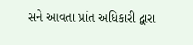સને આવતા પ્રાંત અધિકારી દ્વારા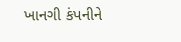ખાનગી કંપનીને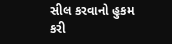સીલ કરવાનો હુકમ કરી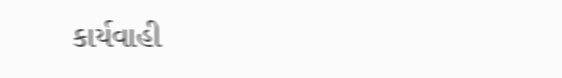કાર્યવાહી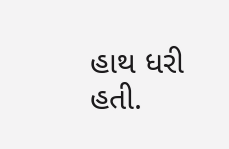હાથ ધરી હતી.